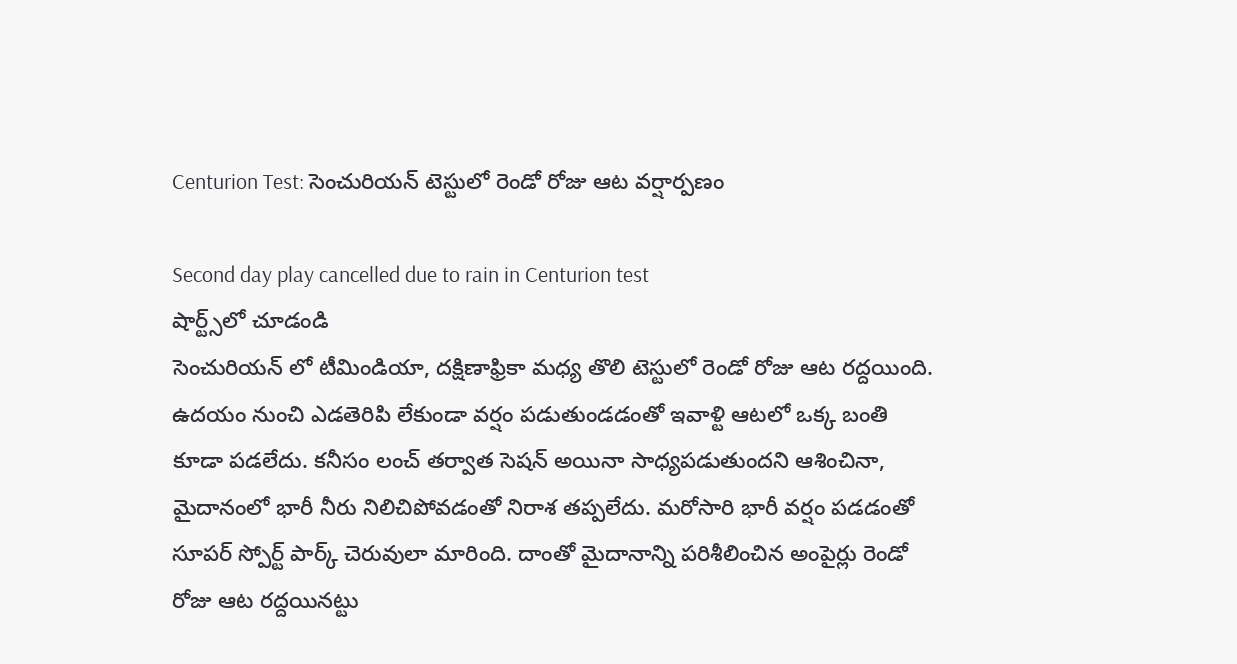Centurion Test: సెంచురియన్ టెస్టులో రెండో రోజు ఆట వర్షార్పణం

Second day play cancelled due to rain in Centurion test
షార్ట్స్‌లో చూడండి
సెంచురియన్ లో టీమిండియా, దక్షిణాఫ్రికా మధ్య తొలి టెస్టులో రెండో రోజు ఆట రద్దయింది. ఉదయం నుంచి ఎడతెరిపి లేకుండా వర్షం పడుతుండడంతో ఇవాళ్టి ఆటలో ఒక్క బంతి కూడా పడలేదు. కనీసం లంచ్ తర్వాత సెషన్ అయినా సాధ్యపడుతుందని ఆశించినా, మైదానంలో భారీ నీరు నిలిచిపోవడంతో నిరాశ తప్పలేదు. మరోసారి భారీ వర్షం పడడంతో సూపర్ స్పోర్ట్ పార్క్ చెరువులా మారింది. దాంతో మైదానాన్ని పరిశీలించిన అంపైర్లు రెండో రోజు ఆట రద్దయినట్టు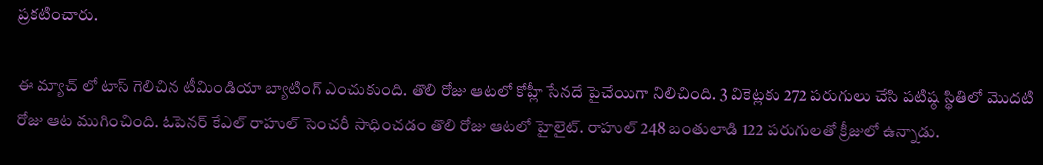ప్రకటించారు.

ఈ మ్యాచ్ లో టాస్ గెలిచిన టీమిండియా బ్యాటింగ్ ఎంచుకుంది. తొలి రోజు ఆటలో కోహ్లీ సేనదే పైచేయిగా నిలిచింది. 3 వికెట్లకు 272 పరుగులు చేసి పటిష్ఠ స్థితిలో మొదటి రోజు ఆట ముగించింది. ఓపెనర్ కేఎల్ రాహుల్ సెంచరీ సాధించడం తొలి రోజు ఆటలో హైలైట్. రాహుల్ 248 బంతులాడి 122 పరుగులతో క్రీజులో ఉన్నాడు.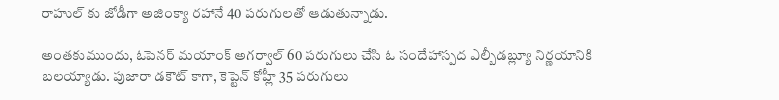రాహుల్ కు జోడీగా అజింక్యా రహానే 40 పరుగులతో ఆడుతున్నాడు.

అంతకుముందు, ఓపెనర్ మయాంక్ అగర్వాల్ 60 పరుగులు చేసి ఓ సందేహాస్పద ఎల్బీడబ్ల్యూ నిర్ణయానికి బలయ్యాడు. పుజారా డకౌట్ కాగా, కెప్టెన్ కోహ్లీ 35 పరుగులు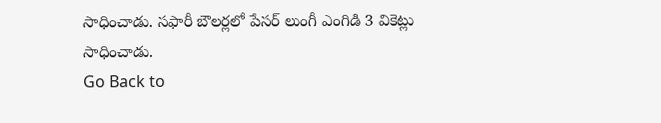సాధించాడు. సఫారీ బౌలర్లలో పేసర్ లుంగీ ఎంగిడి 3 వికెట్లు సాధించాడు.
Go Back to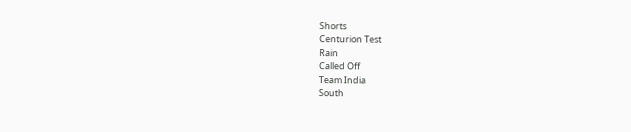Shorts
Centurion Test
Rain
Called Off
Team India
South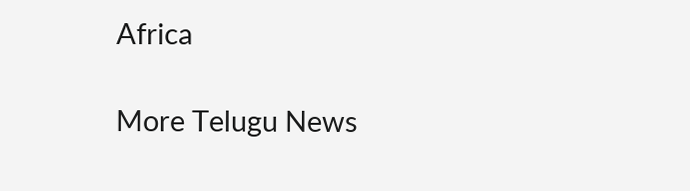Africa

More Telugu News